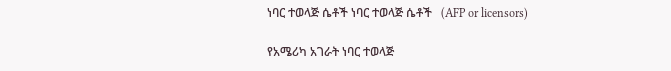ነባር ተወላጅ ሴቶች ነባር ተወላጅ ሴቶች   (AFP or licensors)

የአሜሪካ አገራት ነባር ተወላጅ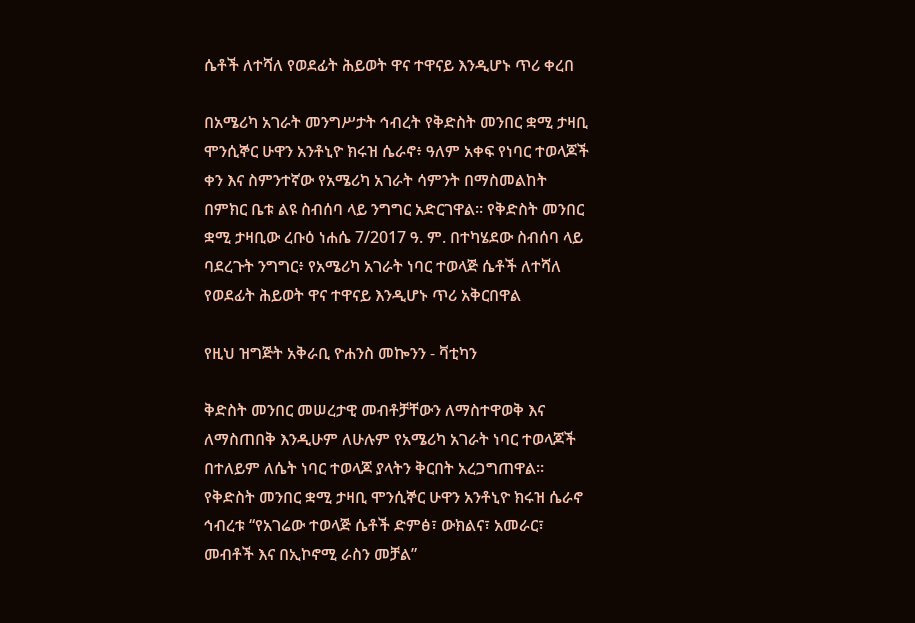ሴቶች ለተሻለ የወደፊት ሕይወት ዋና ተዋናይ እንዲሆኑ ጥሪ ቀረበ

በአሜሪካ አገራት መንግሥታት ኅብረት የቅድስት መንበር ቋሚ ታዛቢ ሞንሲኞር ሁዋን አንቶኒዮ ክሩዝ ሴራኖ፥ ዓለም አቀፍ የነባር ተወላጆች ቀን እና ስምንተኛው የአሜሪካ አገራት ሳምንት በማስመልከት በምክር ቤቱ ልዩ ስብሰባ ላይ ንግግር አድርገዋል። የቅድስት መንበር ቋሚ ታዛቢው ረቡዕ ነሐሴ 7/2017 ዓ. ም. በተካሄደው ስብሰባ ላይ ባደረጉት ንግግር፥ የአሜሪካ አገራት ነባር ተወላጅ ሴቶች ለተሻለ የወደፊት ሕይወት ዋና ተዋናይ እንዲሆኑ ጥሪ አቅርበዋል

የዚህ ዝግጅት አቅራቢ ዮሐንስ መኰንን - ቫቲካን

ቅድስት መንበር መሠረታዊ መብቶቻቸውን ለማስተዋወቅ እና ለማስጠበቅ እንዲሁም ለሁሉም የአሜሪካ አገራት ነባር ተወላጆች በተለይም ለሴት ነባር ተወላጆ ያላትን ቅርበት አረጋግጠዋል። የቅድስት መንበር ቋሚ ታዛቢ ሞንሲኞር ሁዋን አንቶኒዮ ክሩዝ ሴራኖ ኅብረቱ “የአገሬው ተወላጅ ሴቶች ድምፅ፣ ውክልና፣ አመራር፣ መብቶች እና በኢኮኖሚ ራስን መቻል”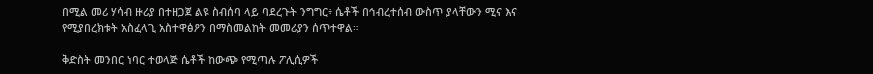በሚል መሪ ሃሳብ ዙሪያ በተዘጋጀ ልዩ ስብሰባ ላይ ባደረጉት ንግግር፥ ሴቶች በኅብረተሰብ ውስጥ ያላቸውን ሚና እና የሚያበረክቱት አስፈላጊ አስተዋፅዖን በማስመልከት መመሪያን ሰጥተዋል።

ቅድስት መንበር ነባር ተወላጅ ሴቶች ከውጭ የሚጣሉ ፖሊሲዎች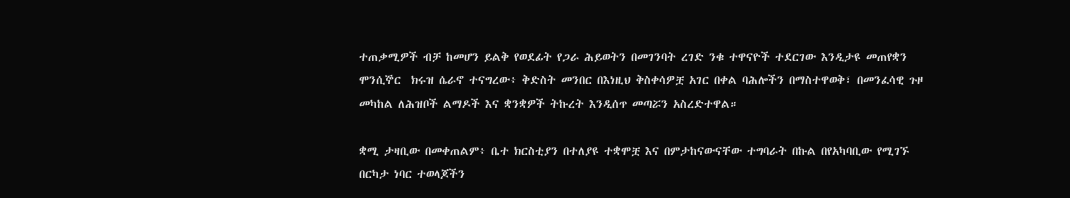ተጠቃሚዎች ብቻ ከመሆን ይልቅ የወደፊት የጋራ ሕይወትን በመገንባት ረገድ ንቁ ተዋናዮች ተደርገው እንዲታዩ መጠየቋን ሞንሲኞር  ክሩዝ ሴራኖ ተናግረው፥ ቅድስት መንበር በእነዚህ ቅስቀሳዎቿ አገር በቀል ባሕሎችን በማስተዋወቅ፣ በመንፈሳዊ ጉዞ መካከል ለሕዝቦች ልማዶች እና ቋንቋዎች ትኩረት እንዲሰጥ መጣሯን አስረድተዋል።

ቋሚ ታዛቢው በመቀጠልም፥ ቤተ ክርስቲያን በተለያዩ ተቋሞቿ እና በምታከናውናቸው ተግባራት በኩል በየአካባቢው የሚገኙ በርካታ ነባር ተወላጆችን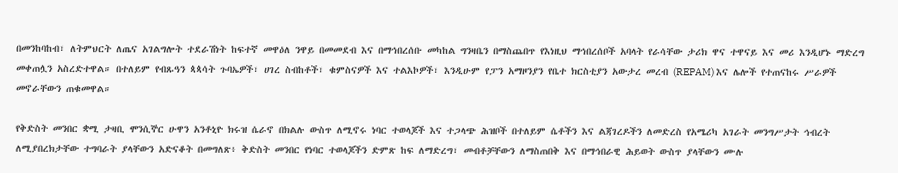በመንከባከብ፣ ለትምህርት ለጤና አገልግሎት ተደራሽነት ከፍተኛ መዋዕለ ንዋይ በመመደብ እና በማኅበረሰቡ መካከል ግንዛቤን በማስጨበጥ የእነዚህ ማኅበረሰቦች አባላት የራሳቸው ታሪክ ዋና ተዋናይ እና መሪ እንዲሆኑ ማድረግ መቀጠሏን አስረድተዋል። በተለይም የብጹዓን ጳጳሳት ጉባኤዎች፣ ሀገረ ስብከቶች፣ ቁምስናዎች እና ተልእኮዎች፣ እንዲሁም የፓን አማዞንያን የቤተ ክርስቲያን አውታረ መረብ (REPAM) እና ሌሎች የተጠናከሩ ሥራዎች መኖራቸውን ጠቁመዋል።

የቅድስት መንበር ቋሚ ታዛቢ ሞንሲኞር ሁዋን አንቶኒዮ ክሩዝ ሴራኖ በክልሉ ውስጥ ለሚኖሩ ነባር ተወላጆች እና ተጋላጭ ሕዝቦች በተለይም ሴቶችን እና ልጃገረዶችን ለመድረስ የአሜሪካ አገራት መንግሥታት ኅብረት ለሚያበረክታቸው ተግባራት ያላቸውን አድናቆት በመግለጽ፥ ቅድስት መንበር የነባር ተወላጆችን ድምጽ ከፍ ለማድረግ፣ መብቶቻቸውን ለማስጠበቅ እና በማኅበራዊ ሕይወት ውስጥ ያላቸውን ሙሉ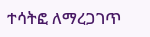ተሳትፎ ለማረጋገጥ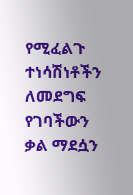የሚፈልጉ ተነሳሽነቶችን ለመደግፍ የገባችውን ቃል ማደሷን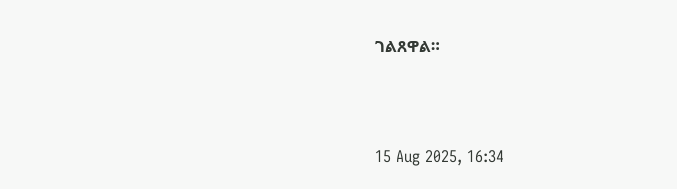ገልጸዋል።



15 Aug 2025, 16:34